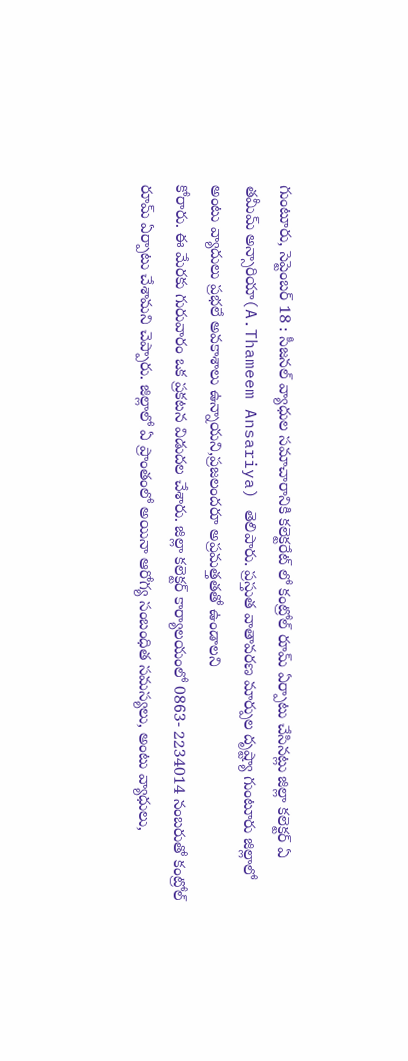గుంటూరు, సెప్టెంబర్ 18 : సీజనల్ వ్యాధుల సమాచారానికి కలెక్టరేట్ లో కంట్రోల్ రూమ్ ఏర్పాటు చేసినట్లు జిల్లా కలెక్టర్ ఏ తమీమ్ అన్సారియా(A.Thameem Ansariya) తెలిపారు. ప్రస్తుత వాతావరణ మార్పుల దృష్ట్యా గుంటూరు జిల్లాలో అంటు వ్యాదులు ప్రభలే అవకాశాలు ఉన్నాయని,ప్రజలందరూ అప్రమత్తతతో ఉండాలని
కోరారు. ఈ మేరకు గురువారం ఒక ప్రకటన విడుదల చేశారు. జిల్లా కలెక్టర్ కార్యాలయంలో 0863- 2234014 నంబరుతో కంట్రోల్ రూమ్ ఏర్పాటు చేశామని చెప్పారు. జిల్లాలో ఏ ప్రాంతంలో అయినా ఆరోగ్య సంబంధిత సమస్యలు, అంటు వ్యాధులు,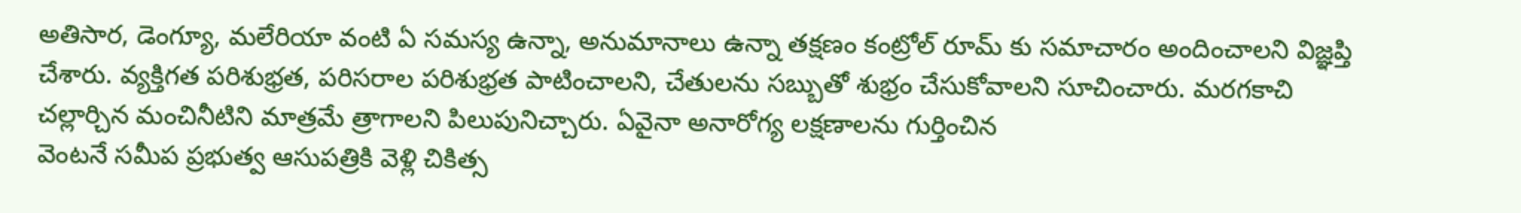అతిసార, డెంగ్యూ, మలేరియా వంటి ఏ సమస్య ఉన్నా, అనుమానాలు ఉన్నా తక్షణం కంట్రోల్ రూమ్ కు సమాచారం అందించాలని విజ్ఞప్తి చేశారు. వ్యక్తిగత పరిశుభ్రత, పరిసరాల పరిశుభ్రత పాటించాలని, చేతులను సబ్బుతో శుభ్రం చేసుకోవాలని సూచించారు. మరగకాచి చల్లార్చిన మంచినీటిని మాత్రమే త్రాగాలని పిలుపునిచ్చారు. ఏవైనా అనారోగ్య లక్షణాలను గుర్తించిన
వెంటనే సమీప ప్రభుత్వ ఆసుపత్రికి వెళ్లి చికిత్స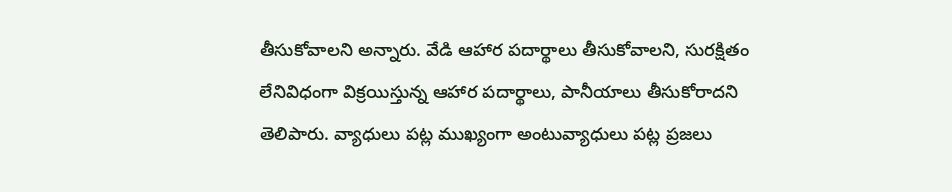తీసుకోవాలని అన్నారు. వేడి ఆహార పదార్థాలు తీసుకోవాలని, సురక్షితం లేనివిధంగా విక్రయిస్తున్న ఆహార పదార్థాలు, పానీయాలు తీసుకోరాదని తెలిపారు. వ్యాధులు పట్ల ముఖ్యంగా అంటువ్యాధులు పట్ల ప్రజలు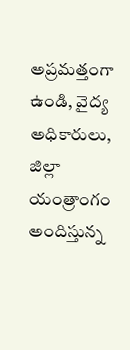అప్రమత్తంగా ఉండి, వైద్య అధికారులు, జిల్లా యంత్రాంగం అందిస్తున్న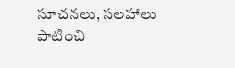సూచనలు, సలహాలు పాటించి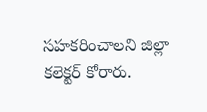సహకరించాలని జిల్లా కలెక్టర్ కోరారు.